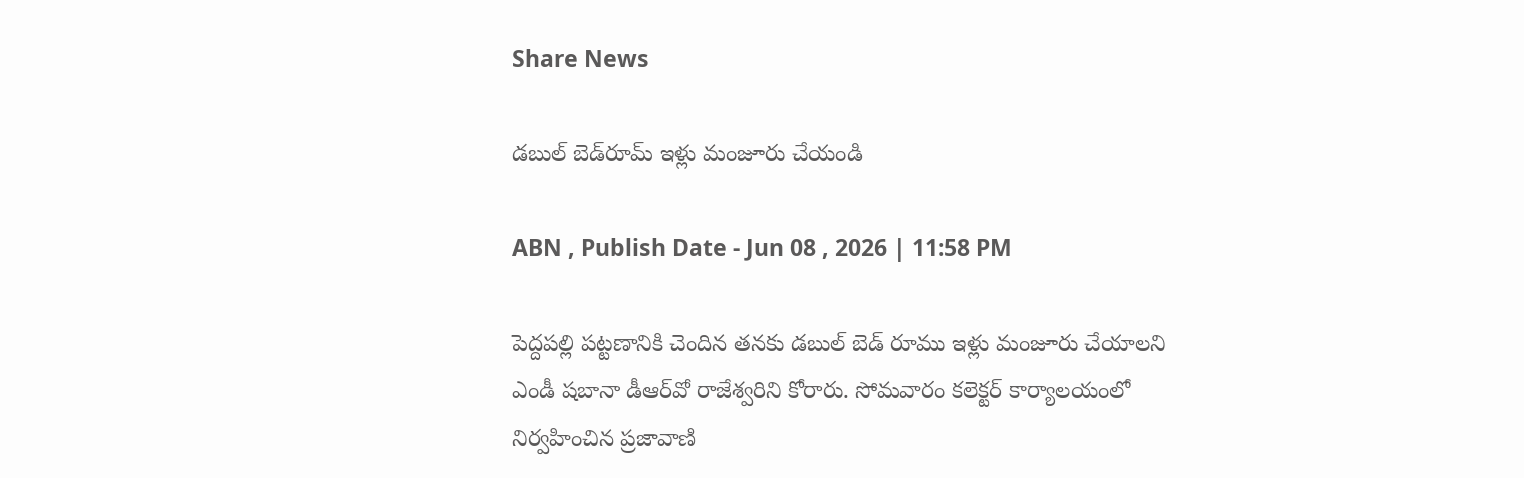Share News

డబుల్‌ బెడ్‌రూమ్‌ ఇళ్లు మంజూరు చేయండి

ABN , Publish Date - Jun 08 , 2026 | 11:58 PM

పెద్దపల్లి పట్టణానికి చెందిన తనకు డబుల్‌ బెడ్‌ రూము ఇళ్లు మంజూరు చేయాలని ఎండీ షబానా డీఆర్‌వో రాజేశ్వరిని కోరారు. సోమవారం కలెక్టర్‌ కార్యాలయంలో నిర్వహించిన ప్రజావాణి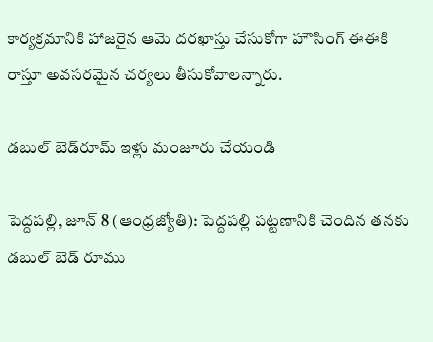కార్యక్రమానికి హాజరైన ఆమె దరఖాస్తు చేసుకోగా హౌసింగ్‌ ఈఈకి రాస్తూ అవసరమైన చర్యలు తీసుకోవాలన్నారు.

డబుల్‌ బెడ్‌రూమ్‌ ఇళ్లు మంజూరు చేయండి

పెద్దపల్లి, జూన్‌ 8 (ఆంధ్రజ్యోతి): పెద్దపల్లి పట్టణానికి చెందిన తనకు డబుల్‌ బెడ్‌ రూము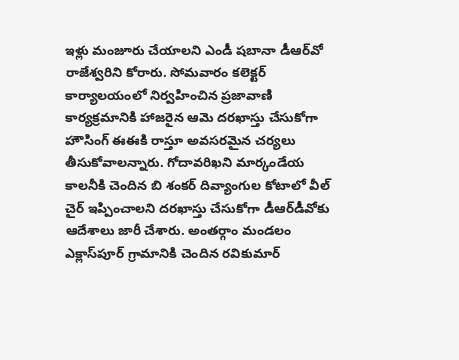ఇళ్లు మంజూరు చేయాలని ఎండీ షబానా డీఆర్‌వో రాజేశ్వరిని కోరారు. సోమవారం కలెక్టర్‌ కార్యాలయంలో నిర్వహించిన ప్రజావాణి కార్యక్రమానికి హాజరైన ఆమె దరఖాస్తు చేసుకోగా హౌసింగ్‌ ఈఈకి రాస్తూ అవసరమైన చర్యలు తీసుకోవాలన్నారు. గోదావరిఖని మార్కండేయ కాలనీకి చెందిన బి శంకర్‌ దివ్యాంగుల కోటాలో వీల్‌ చైర్‌ ఇప్పించాలని దరఖాస్తు చేసుకోగా డీఆర్‌డీవోకు ఆదేశాలు జారీ చేశారు. అంతర్గాం మండలం ఎక్లాస్‌పూర్‌ గ్రామానికి చెందిన రవికుమార్‌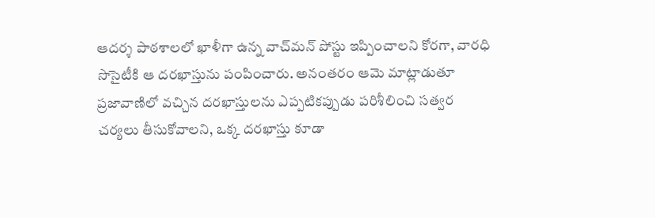ఆదర్శ పాఠశాలలో ఖాళీగా ఉన్న వాచ్‌మన్‌ పోస్టు ఇప్పించాలని కోరగా, వారధి సొసైటీకి ఆ దరఖాస్తును పంపించారు. అనంతరం ఆమె మాట్లాడుతూ ప్రజావాణిలో వచ్చిన దరఖాస్తులను ఎప్పటికప్పుడు పరిశీలించి సత్వర చర్యలు తీసుకోవాలని, ఒక్క దరఖాస్తు కూడా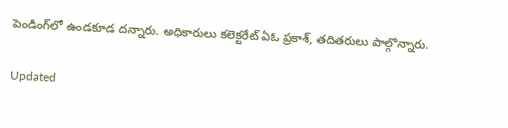పెండింగ్‌లో ఉండకూడ దన్నారు. అధికారులు కలెక్టరేట్‌ ఏఓ ప్రకాశ్‌, తదితరులు పాల్గొన్నారు.

Updated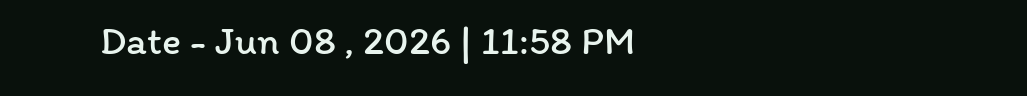Date - Jun 08 , 2026 | 11:58 PM